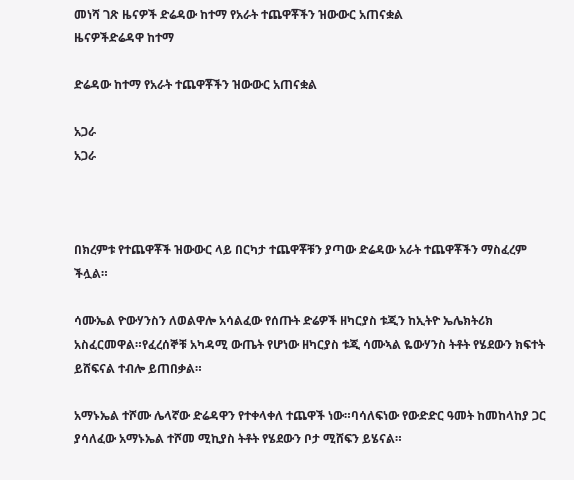መነሻ ገጽ ዜናዎች ድሬዳው ከተማ የአራት ተጨዋቾችን ዝውውር አጠናቋል
ዜናዎችድሬዳዋ ከተማ

ድሬዳው ከተማ የአራት ተጨዋቾችን ዝውውር አጠናቋል

አጋራ
አጋራ



በክረምቱ የተጨዋቾች ዝውውር ላይ በርካታ ተጨዋቾቹን ያጣው ድሬዳው አራት ተጨዋቾችን ማስፈረም ችሏል።

ሳሙኤል ዮውሃንስን ለወልዋሎ አሳልፈው የሰጡት ድሬዎች ዘካርያስ ቱጂን ከኢትዮ ኤሌክትሪክ አስፈርመዋል።የፈረሰኞቹ አካዳሚ ውጤት የሆነው ዘካርያስ ቱጂ ሳሙኣል ዬውሃንስ ትቶት የሄደውን ክፍተት ይሸፍናል ተብሎ ይጠበቃል።

አማኑኤል ተሾሙ ሌላኛው ድሬዳዋን የተቀላቀለ ተጨዋች ነው።ባሳለፍነው የውድድር ዓመት ከመከላከያ ጋር ያሳለፈው አማኑኤል ተሾመ ሚኪያስ ትቶት የሄደውን ቦታ ሚሸፍን ይሄናል።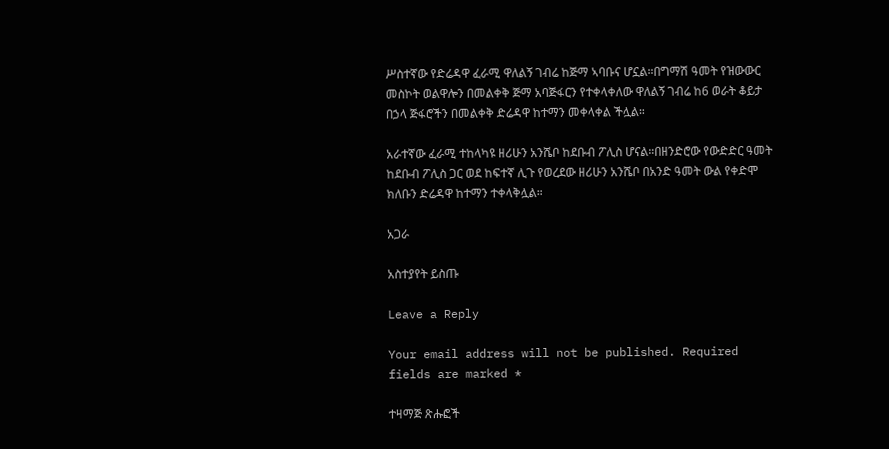ሥስተኛው የድሬዳዋ ፈራሚ ዋለልኝ ገብሬ ከጅማ ኣባቡና ሆኗል።በግማሽ ዓመት የዝውውር መስኮት ወልዋሎን በመልቀቅ ጅማ አባጅፋርን የተቀላቀለው ዋለልኝ ገብሬ ከ6 ወራት ቆይታ በኃላ ጅፋሮችን በመልቀቅ ድሬዳዋ ከተማን መቀላቀል ችሏል።

አራተኛው ፈራሚ ተከላካዩ ዘሪሁን አንሼቦ ከደቡብ ፖሊስ ሆናል።በዘንድሮው የውድድር ዓመት ከደቡብ ፖሊስ ጋር ወደ ከፍተኛ ሊጉ የወረደው ዘሪሁን አንሼቦ በአንድ ዓመት ውል የቀድሞ ክለቡን ድሬዳዋ ከተማን ተቀላቅሏል።

አጋራ

አስተያየት ይስጡ

Leave a Reply

Your email address will not be published. Required fields are marked *

ተዛማጅ ጽሑፎች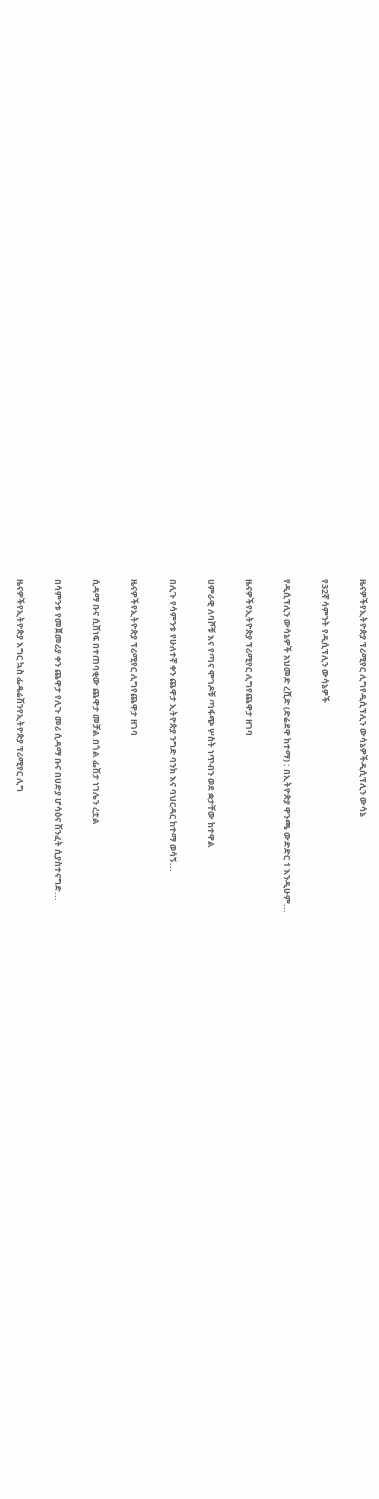ዜናዎችየኢትዮጵያ ፕሪሚየር ሊግየዲሲፕሊን ውሳኔዎችዲሲፕሊን ውሳኔ

የ32ኛ ሳምንት የዲሲፕሊን ውሳኔዎች

የዲሲፕሊን ውሳኔዎች አህመድ ረሺድ (ድሬደዋ ከተማ) : በኢትዮጵያ ዋንጫ ውድድር 1 እንዲሁም...

ዜናዎችየኢትዮጵያ ፕሪሚየር ሊግየጨዋታ ዘገባ

ሀምራዊ ለባሾቹ እና የጣና ሞገዶቹ ጣፋጭ ሦስት ነጥብን ወደ ቋታቸው ከተዋል

በሊጉ የሳምንቱ የሁለተኛ ቀን ጨዋታ ኢትዮጵያ ንግድ ባንክ እና ባህርዳር ከተማ ወሳኝ...

ዜናዎችየኢትዮጵያ ፕሪሚየር ሊግየጨዋታ ዘገባ

ሲዳማ ቡና ሲሸነፍ በተጠባቂው ጨዋታ መቻል በጎል ፌሽታ ነገሌን ረቷል

በሳምንቱ የመጀመሪያ ቀን ጨዋታ የሊጉ መሪ ሲዳማ ቡና በሀድያ ሆሳዕና ሽንፈት ሲያስተናግድ...

ዜናዎችየኢትዮጵያ እግር ኳስ ፌዴሬሽንየኢትዮጵያ ፕሪሚየር ሊግ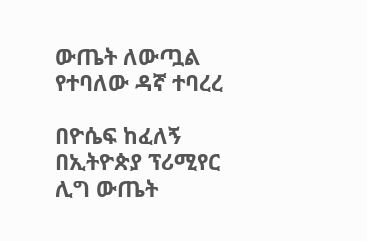ውጤት ለውጧል የተባለው ዳኛ ተባረረ

በዮሴፍ ከፈለኝ በኢትዮጵያ ፕሪሚየር ሊግ ውጤት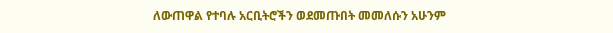ለውጠዋል የተባሉ አርቢትሮችን ወደመጡበት መመለሱን አሁንም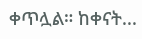ቀጥሏል። ከቀናት...